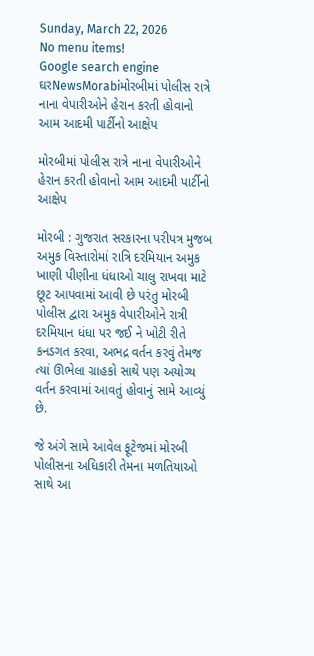Sunday, March 22, 2026
No menu items!
Google search engine
ઘરNewsMorabiમોરબીમાં પોલીસ રાત્રે નાના વેપારીઓને હેરાન કરતી હોવાનો આમ આદમી પાર્ટીનો આક્ષેપ

મોરબીમાં પોલીસ રાત્રે નાના વેપારીઓને હેરાન કરતી હોવાનો આમ આદમી પાર્ટીનો આક્ષેપ

મોરબી : ગુજરાત સરકારના પરીપત્ર મુજબ અમુક વિસ્તારોમાં રાત્રિ દરમિયાન અમુક ખાણી પીણીના ધંધાઓ ચાલુ રાખવા માટે છૂટ આપવામાં આવી છે પરંતુ મોરબી પોલીસ દ્વારા અમુક વેપારીઓને રાત્રી દરમિયાન ધંધા પર જઈ ને ખોટી રીતે કનડગત કરવા, અભદ્ર વર્તન કરવું તેમજ ત્યાં ઊભેલા ગ્રાહકો સાથે પણ અયોગ્ય વર્તન કરવામાં આવતું હોવાનું સામે આવ્યું છે.

જે અંગે સામે આવેલ ફૂટેજમાં મોરબી પોલીસના અધિકારી તેમના મળતિયાઓ સાથે આ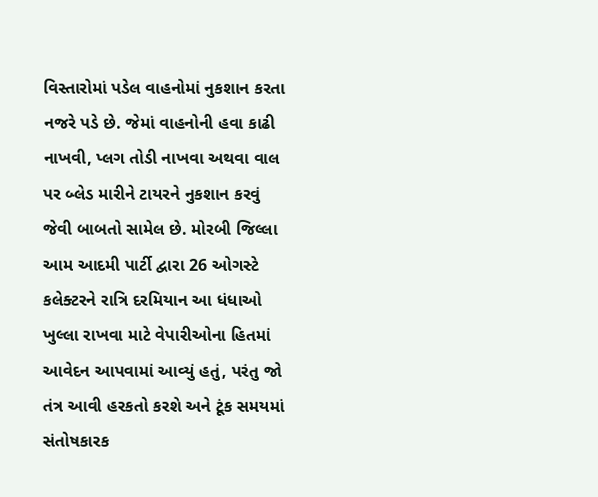વિસ્તારોમાં પડેલ વાહનોમાં નુકશાન કરતા નજરે પડે છે. જેમાં વાહનોની હવા કાઢી નાખવી, પ્લગ તોડી નાખવા અથવા વાલ પર બ્લેડ મારીને ટાયરને નુકશાન કરવું જેવી બાબતો સામેલ છે. મોરબી જિલ્લા આમ આદમી પાર્ટી દ્વારા 26 ઓગસ્ટે કલેક્ટરને રાત્રિ દરમિયાન આ ધંધાઓ ખુલ્લા રાખવા માટે વેપારીઓના હિતમાં આવેદન આપવામાં આવ્યું હતું, પરંતુ જો તંત્ર આવી હરકતો કરશે અને ટૂંક સમયમાં સંતોષકારક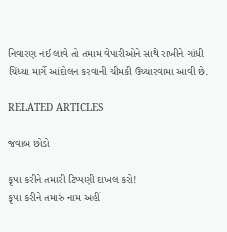નિવારણ નઈ લાવે તો તમામ વેપારીઓને સાથે રાખીને ગાંધી ચિંધ્યા માર્ગે આંદોલન કરવાની ચીમકી ઉચ્ચારવામા આવી છે.

RELATED ARTICLES

જવાબ છોડો

કૃપા કરીને તમારી ટિપ્પણી દાખલ કરો!
કૃપા કરીને તમારું નામ અહીં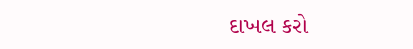દાખલ કરો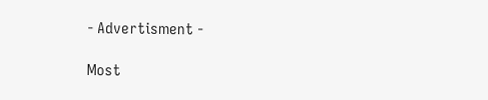- Advertisment -

Most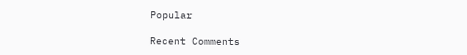Popular

Recent Comments